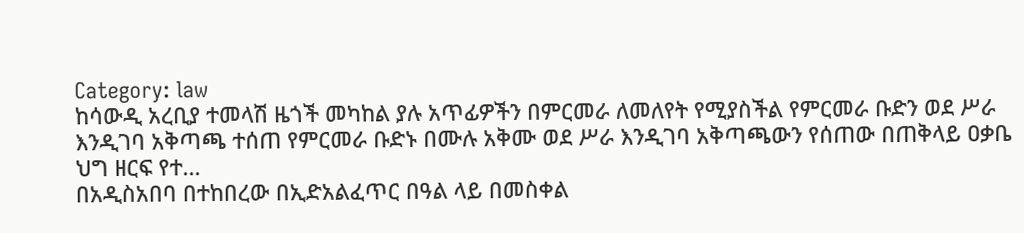Category: law
ከሳውዲ አረቢያ ተመላሽ ዜጎች መካከል ያሉ አጥፊዎችን በምርመራ ለመለየት የሚያስችል የምርመራ ቡድን ወደ ሥራ እንዲገባ አቅጣጫ ተሰጠ የምርመራ ቡድኑ በሙሉ አቅሙ ወደ ሥራ እንዲገባ አቅጣጫውን የሰጠው በጠቅላይ ዐቃቤ ህግ ዘርፍ የተ...
በአዲስአበባ በተከበረው በኢድአልፈጥር በዓል ላይ በመስቀል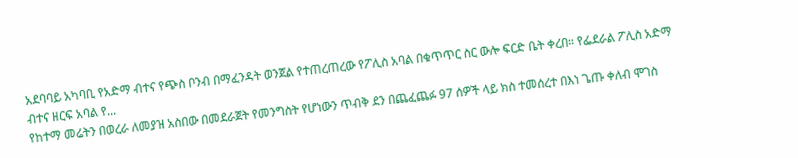አደባባይ አካባቢ የአድማ ብተና የጭስ ቦንብ በማፈንዳት ወንጀል የተጠረጠረው የፖሊስ አባል በቁጥጥር ስር ውሎ ፍርድ ቤት ቀረበ። የፌደራል ፖሊስ አድማ ብተና ዘርፍ አባል የ...
የከተማ መሬትን በወረራ ለመያዝ አስበው በመደራጀት የመንግስት የሆነውን ጥብቅ ደን በጨፈጨፉ 97 ሰዎች ላይ ክስ ተመሰረተ በእነ ጌጡ ቀለብ ሞገስ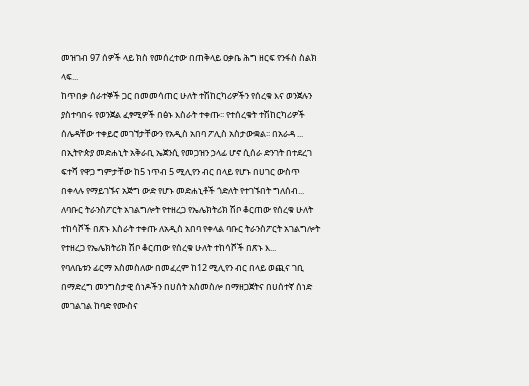መዝገብ 97 ሰዎች ላይ ክስ የመሰረተው በጠቅላይ ዐቃቤ ሕግ ዘርፍ የንፋስ ስልክ ላፍ...
ከጥበቃ ሰራተኞች ጋር በመመሳጠር ሁለት ተሽከርካሪዎችን የሰረቁ እና ወንጀሉን ያስተባበሩ የወንጀል ፈፃሚዎች በፅኑ እስራት ተቀጡ፡፡ የተሰረቁት ተሽከርካሪዎች ሰሌዳቸው ተቀይሮ መገኘታቸውን የአዲስ አበባ ፖሊስ አስታውቋል፡፡ በአራዳ ...
በኢትዮጵያ መድሐኒት አቅራቢ ኤጀንሲ የመጋዝን ኃላፊ ሆኖ ሲሰራ ድንገት በተደረገ ፍተሻ የዋጋ ግምታቸው ከ5 ነጥብ 5 ሚሊየን ብር በላይ የሆኑ በሀገር ውስጥ በቀላሉ የማይገኙና አጅግ ውድ የሆኑ መድሐኒቶች ጎድለት የተገኙበት ግለሰብ...
ለባቡር ትራንስፖርት አገልግሎት የተዘረጋ የኤሌክትሪክ ሽቦ ቆርጠው የሰረቁ ሁለት ተከሳሾች በጽኑ እስራት ተቀጡ ለአዲስ አበባ የቀላል ባቡር ትራንስፖርት አገልግሎት የተዘረጋ የኤሌክትሪክ ሽቦ ቆርጠው የሰረቁ ሁለት ተከሳሾች በጽኑ እ...
የባለቤቱን ፊርማ አስመስለው በመፈረም ከ12 ሚሊየን ብር በላይ ወጪና ገቢ በማድረግ መንግስታዊ ሰነዶችን በሀሰት አስመስሎ በማዘጋጀትና በሀሰተኛ ሰነድ መገልገል ከባድ የሙስና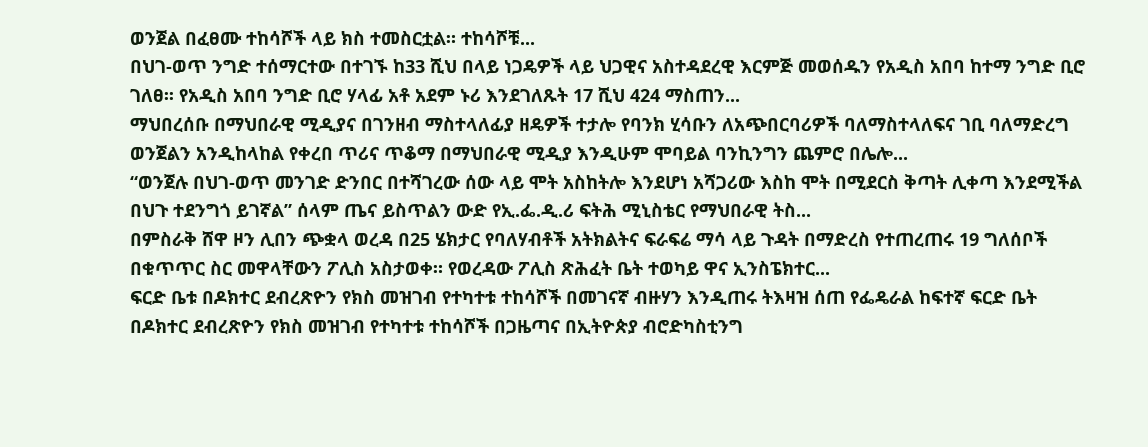ወንጀል በፈፀሙ ተከሳሾች ላይ ክስ ተመስርቷል። ተከሳሾቹ...
በህገ-ወጥ ንግድ ተሰማርተው በተገኙ ከ33 ሺህ በላይ ነጋዴዎች ላይ ህጋዊና አስተዳደረዊ እርምጅ መወሰዱን የአዲስ አበባ ከተማ ንግድ ቢሮ ገለፀ፡፡ የአዲስ አበባ ንግድ ቢሮ ሃላፊ አቶ አደም ኑሪ እንደገለጹት 17 ሺህ 424 ማስጠን...
ማህበረሰቡ በማህበራዊ ሚዲያና በገንዘብ ማስተላለፊያ ዘዴዎች ተታሎ የባንክ ሂሳቡን ለአጭበርባሪዎች ባለማስተላለፍና ገቢ ባለማድረግ ወንጀልን አንዲከላከል የቀረበ ጥሪና ጥቆማ በማህበራዊ ሚዲያ እንዲሁም ሞባይል ባንኪንግን ጨምሮ በሌሎ...
“ወንጀሉ በህገ-ወጥ መንገድ ድንበር በተሻገረው ሰው ላይ ሞት አስከትሎ እንደሆነ አሻጋሪው እስከ ሞት በሚደርስ ቅጣት ሊቀጣ እንደሚችል በህጉ ተደንግጎ ይገኛል” ሰላም ጤና ይስጥልን ውድ የኢ.ፌ.ዲ.ሪ ፍትሕ ሚኒስቴር የማህበራዊ ትስ...
በምስራቅ ሸዋ ዞን ሊበን ጭቋላ ወረዳ በ25 ሄክታር የባለሃብቶች አትክልትና ፍራፍሬ ማሳ ላይ ጉዳት በማድረስ የተጠረጠሩ 19 ግለሰቦች በቁጥጥር ስር መዋላቸውን ፖሊስ አስታወቀ። የወረዳው ፖሊስ ጽሕፈት ቤት ተወካይ ዋና ኢንስፔክተር...
ፍርድ ቤቱ በዶክተር ደብረጽዮን የክስ መዝገብ የተካተቱ ተከሳሾች በመገናኛ ብዙሃን እንዲጠሩ ትእዛዝ ሰጠ የፌዴራል ከፍተኛ ፍርድ ቤት በዶክተር ደብረጽዮን የክስ መዝገብ የተካተቱ ተከሳሾች በጋዜጣና በኢትዮጵያ ብሮድካስቲንግ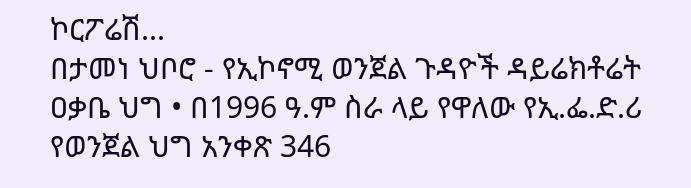ኮርፖሬሽ...
በታመነ ህቦሮ - የኢኮኖሚ ወንጀል ጉዳዮች ዳይሬክቶሬት ዐቃቤ ህግ • በ1996 ዓ.ም ስራ ላይ የዋለው የኢ.ፌ.ድ.ሪ የወንጀል ህግ አንቀጽ 346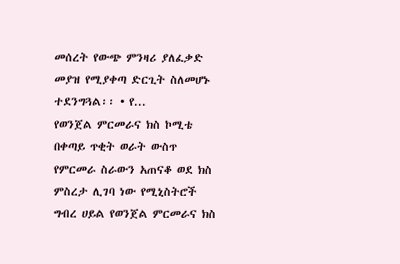መሰረት የውጭ ምንዛሪ ያለፈቃድ መያዝ የሚያቀጣ ድርጊት ስለመሆኑ ተደንግጓል፡፡ • የ...
የወንጀል ምርመራና ክስ ኮሚቴ በቀጣይ ጥቂት ወራት ውስጥ የምርመራ ስራውን አጠናቆ ወደ ክስ ምስረታ ሊገባ ነው የሚኒስትሮች ግብረ ሀይል የወንጀል ምርመራና ክስ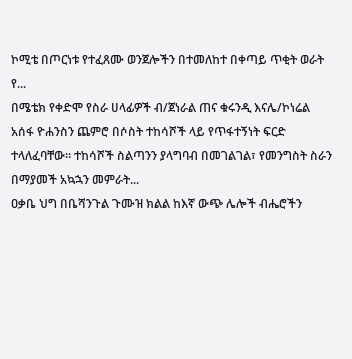ኮሚቴ በጦርነቱ የተፈጸሙ ወንጀሎችን በተመለከተ በቀጣይ ጥቂት ወራት የ...
በሜቴክ የቀድሞ የስራ ሀላፊዎች ብ/ጀነራል ጠና ቁሩንዲ እናሌ/ኮነሬል አሰፋ ዮሐንስን ጨምሮ በሶስት ተከሳሾች ላይ የጥፋተኝነት ፍርድ ተላለፈባቸው። ተከሳሾች ስልጣንን ያላግባብ በመገልገል፣ የመንግስት ስራን በማያመች አኳኋን መምራት...
ዐቃቤ ህግ በቤሻንጉል ጉሙዝ ክልል ከእኛ ውጭ ሌሎች ብሔሮችን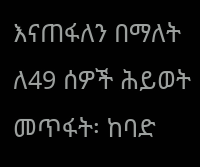እናጠፋለን በማለት ለ49 ሰዎች ሕይወት መጥፋት፡ ከባድ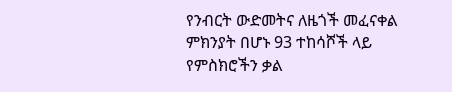የንብርት ውድመትና ለዜጎች መፈናቀል ምክንያት በሆኑ 93 ተከሳሾች ላይ የምስክሮችን ቃል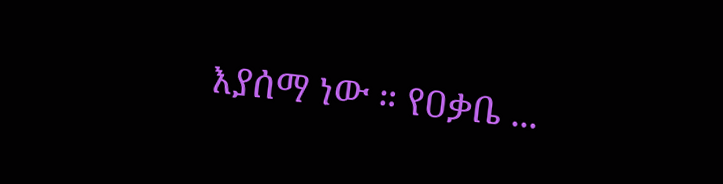እያሰማ ነው ። የዐቃቤ ...